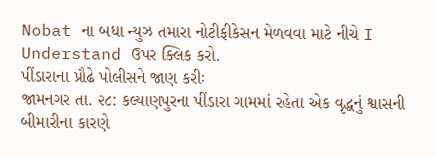Nobat ના બધા ન્યુઝ તમારા નોટીફીકેસન મેળવવા માટે નીચે I Understand ઉપર ક્લિક કરો.
પીંડારાના પ્રૌઢે પોલીસને જાણ કરીઃ
જામનગર તા. ૨૮: કલ્યાણપુરના પીંડારા ગામમાં રહેતા એક વૃદ્ધનું શ્વાસની બીમારીના કારણે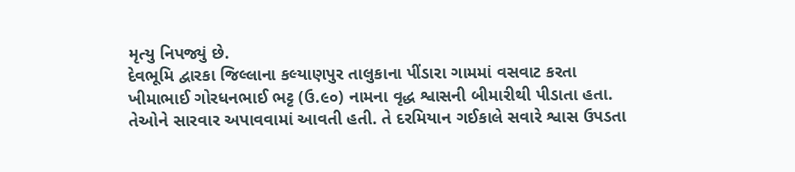મૃત્યુ નિપજ્યું છે.
દેવભૂમિ દ્વારકા જિલ્લાના કલ્યાણપુર તાલુકાના પીંડારા ગામમાં વસવાટ કરતા ખીમાભાઈ ગોરધનભાઈ ભટ્ટ (ઉ.૯૦) નામના વૃદ્ધ શ્વાસની બીમારીથી પીડાતા હતા.
તેઓને સારવાર અપાવવામાં આવતી હતી. તે દરમિયાન ગઈકાલે સવારે શ્વાસ ઉપડતા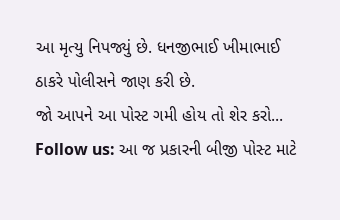આ મૃત્યુ નિપજ્યું છે. ધનજીભાઈ ખીમાભાઈ ઠાકરે પોલીસને જાણ કરી છે.
જો આપને આ પોસ્ટ ગમી હોય તો શેર કરો...
Follow us: આ જ પ્રકારની બીજી પોસ્ટ માટે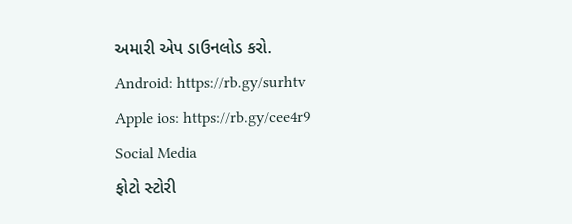અમારી એપ ડાઉનલોડ કરો.
Android: https://rb.gy/surhtv
Apple ios: https://rb.gy/cee4r9
Social Media
ફોટો સ્ટોરી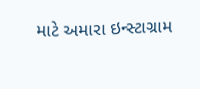માટે અમારા ઇન્સ્ટાગ્રામ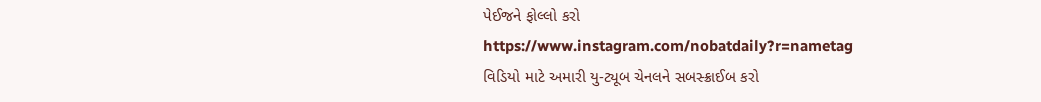પેઈજને ફોલ્લો કરો
https://www.instagram.com/nobatdaily?r=nametag
વિડિયો માટે અમારી યુ-ટ્યૂબ ચેનલને સબસ્ક્રાઈબ કરો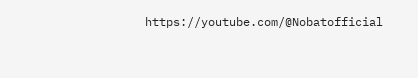https://youtube.com/@Nobatofficial